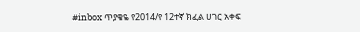#inbox ጥያቄዬ የ2014/የ 12ተኛ ክፈል ሀገር አቀፍ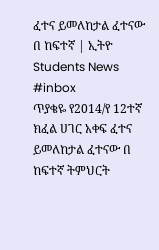ፈተና ይመለከታል ፈተናው በ ከፍተኛ | ኢትዮ Students News
#inbox
ጥያቄዬ የ2014/የ 12ተኛ ክፈል ሀገር አቀፍ ፈተና ይመለከታል ፈተናው በ ከፍተኛ ትምህርት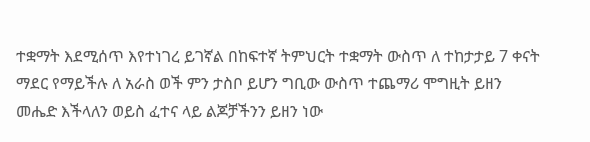ተቋማት እደሚሰጥ እየተነገረ ይገኛል በከፍተኛ ትምህርት ተቋማት ውስጥ ለ ተከታታይ 7 ቀናት ማደር የማይችሉ ለ አራስ ወች ምን ታስቦ ይሆን ግቢው ውስጥ ተጨማሪ ሞግዚት ይዘን መሔድ እችላለን ወይስ ፈተና ላይ ልጆቻችንን ይዘን ነው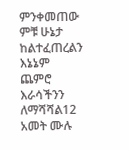ምንቀመጠው ምቹ ሁኔታ ከልተፈጠረልን እኔኔም ጨምሮ እራሳችንን ለማሻሻል12 አመት ሙሉ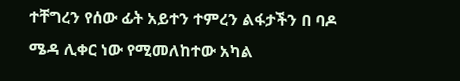ተቸግረን የሰው ፊት አይተን ተምረን ልፋታችን በ ባዶ ሜዳ ሊቀር ነው የሚመለከተው አካል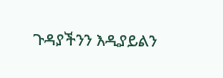ጉዳያችንን እዲያይልን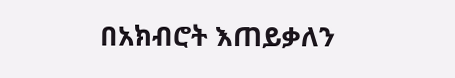በአክብሮት እጠይቃለን